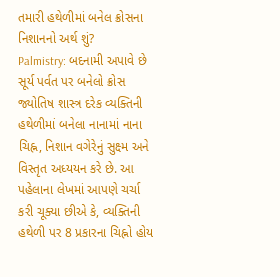તમારી હથેળીમાં બનેલ ક્રોસના નિશાનનો અર્થ શું?
Palmistry: બદનામી અપાવે છે સૂર્ય પર્વત પર બનેલો ક્રોસ
જ્યોતિષ શાસ્ત્ર દરેક વ્યક્તિની હથેળીમાં બનેલા નાનામાં નાના ચિહ્ન, નિશાન વગેરેનું સુક્ષ્મ અને વિસ્તૃત અધ્યયન કરે છે. આ પહેલાના લેખમાં આપણે ચર્ચા કરી ચૂક્યા છીએ કે, વ્યક્તિની હથેળી પર 8 પ્રકારના ચિહ્નો હોય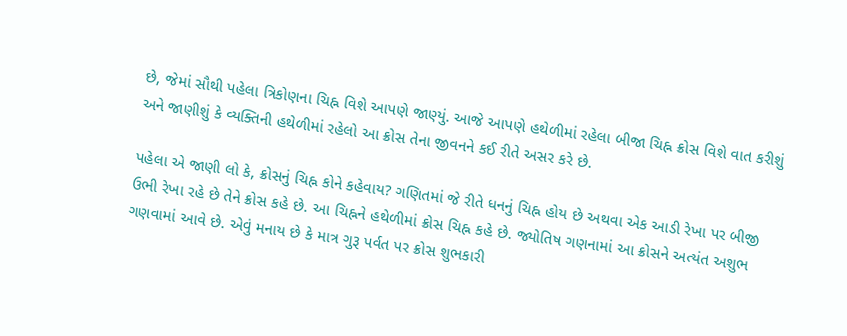છે, જેમાં સૌથી પહેલા ત્રિકોણના ચિહ્ન વિશે આપણે જાણ્યું. આજે આપણે હથેળીમાં રહેલા બીજા ચિહ્ન ક્રોસ વિશે વાત કરીશું અને જાણીશું કે વ્યક્તિની હથેળીમાં રહેલો આ ક્રોસ તેના જીવનને કઈ રીતે અસર કરે છે.

પહેલા એ જાણી લો કે, ક્રોસનું ચિહ્ન કોને કહેવાય? ગણિતમાં જે રીતે ધનનું ચિહ્ન હોય છે અથવા એક આડી રેખા પર બીજી ઉભી રેખા રહે છે તેને ક્રોસ કહે છે. આ ચિહ્નને હથેળીમાં ક્રોસ ચિહ્ન કહે છે. જ્યોતિષ ગણનામાં આ ક્રોસને અત્યંત અશુભ ગણવામાં આવે છે. એવું મનાય છે કે માત્ર ગુરૂ પર્વત પર ક્રોસ શુભકારી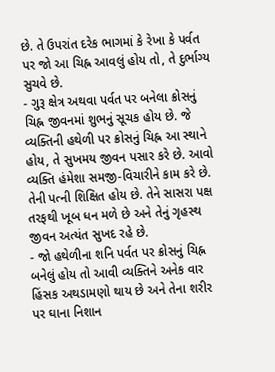છે. તે ઉપરાંત દરેક ભાગમાં કે રેખા કે પર્વત પર જો આ ચિહ્ન આવલું હોય તો, તે દુર્ભાગ્ય સુચવે છે.
- ગુરૂ ક્ષેત્ર અથવા પર્વત પર બનેલા ક્રોસનું ચિહ્ન જીવનમાં શુભનું સૂચક હોય છે. જે વ્યક્તિની હથેળી પર ક્રોસનું ચિહ્ન આ સ્થાને હોય, તે સુખમય જીવન પસાર કરે છે. આવો વ્યક્તિ હંમેશા સમજી-વિચારીને કામ કરે છે. તેની પત્ની શિક્ષિત હોય છે. તેને સાસરા પક્ષ તરફથી ખૂબ ધન મળે છે અને તેનું ગૃહસ્થ જીવન અત્યંત સુખદ રહે છે.
- જો હથેળીના શનિ પર્વત પર ક્રોસનું ચિહ્ન બનેલું હોય તો આવી વ્યક્તિને અનેક વાર હિંસક અથડામણો થાય છે અને તેના શરીર પર ઘાના નિશાન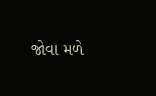જોવા મળે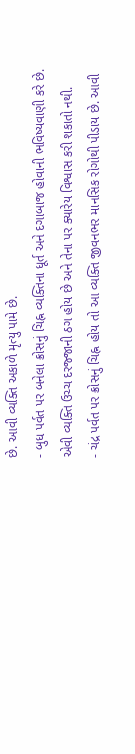છે. આવી વ્યક્તિ અકાળે મૃત્યુ પામે છે.
- બુધ પર્વત પર બનેલા ક્રોસનું ચિહ્ન વ્યક્તિના ધૂર્ત અને દગાબાજ હોવાની ભવિષ્યવાણી કરે છે. એવી વ્યક્તિ ઉચ્ચ દરજ્જાની ઠગ હોય છે અને તેના પર ક્યારેય વિશ્વાસ કરી શકાતો નથી.
- ચંદ્ર પર્વત પર ક્રોસનું ચિહ્ન હોય તો આ વ્યક્તિ જીવનભર માનસિક રોગોથી પીડાય છે. આવી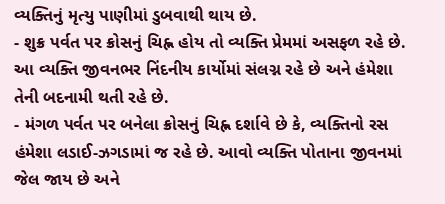વ્યક્તિનું મૃત્યુ પાણીમાં ડુબવાથી થાય છે.
- શુક્ર પર્વત પર ક્રોસનું ચિહ્ન હોય તો વ્યક્તિ પ્રેમમાં અસફળ રહે છે. આ વ્યક્તિ જીવનભર નિંદનીય કાર્યોમાં સંલગ્ન રહે છે અને હંમેશા તેની બદનામી થતી રહે છે.
- મંગળ પર્વત પર બનેલા ક્રોસનું ચિહ્ન દર્શાવે છે કે, વ્યક્તિનો રસ હંમેશા લડાઈ-ઝગડામાં જ રહે છે. આવો વ્યક્તિ પોતાના જીવનમાં જેલ જાય છે અને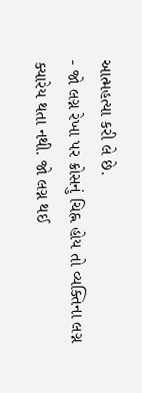આત્મહત્યા કરી લે છે.
- જો લગ્ન રેખા પર ક્રોસનું ચિહ્ન હોય તો વ્યક્તિના લગ્ન ક્યારેય થતા નથી. જો લગ્ન થઈ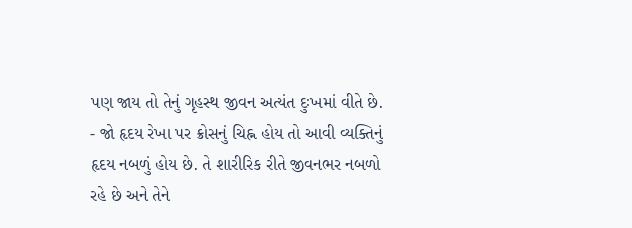પણ જાય તો તેનું ગૃહસ્થ જીવન અત્યંત દુઃખમાં વીતે છે.
- જો હૃદય રેખા પર ક્રોસનું ચિહ્ન હોય તો આવી વ્યક્તિનું હૃદય નબળું હોય છે. તે શારીરિક રીતે જીવનભર નબળો રહે છે અને તેને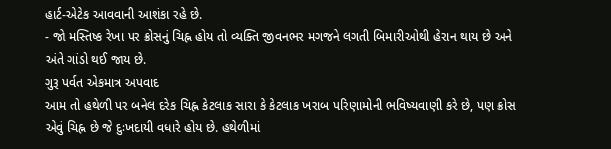હાર્ટ-એટેક આવવાની આશંકા રહે છે.
- જો મસ્તિષ્ક રેખા પર ક્રોસનું ચિહ્ન હોય તો વ્યક્તિ જીવનભર મગજને લગતી બિમારીઓથી હેરાન થાય છે અને અંતે ગાંડો થઈ જાય છે.
ગુરૂ પર્વત એકમાત્ર અપવાદ
આમ તો હથેળી પર બનેલ દરેક ચિહ્ન કેટલાક સારા કે કેટલાક ખરાબ પરિણામોની ભવિષ્યવાણી કરે છે, પણ ક્રોસ એવું ચિહ્ન છે જે દુઃખદાયી વધારે હોય છે. હથેળીમાં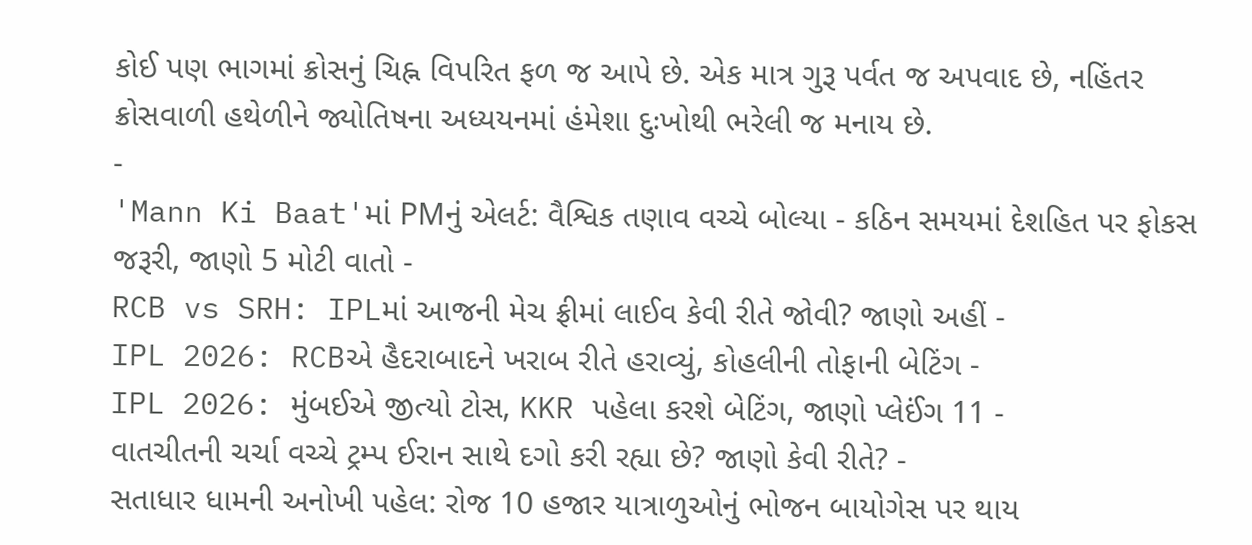કોઈ પણ ભાગમાં ક્રોસનું ચિહ્ન વિપરિત ફળ જ આપે છે. એક માત્ર ગુરૂ પર્વત જ અપવાદ છે, નહિંતર ક્રોસવાળી હથેળીને જ્યોતિષના અધ્યયનમાં હંમેશા દુઃખોથી ભરેલી જ મનાય છે.
-
'Mann Ki Baat'માં PMનું એલર્ટ: વૈશ્વિક તણાવ વચ્ચે બોલ્યા - કઠિન સમયમાં દેશહિત પર ફોકસ જરૂરી, જાણો 5 મોટી વાતો -
RCB vs SRH: IPLમાં આજની મેચ ફ્રીમાં લાઈવ કેવી રીતે જોવી? જાણો અહીં -
IPL 2026: RCBએ હૈદરાબાદને ખરાબ રીતે હરાવ્યું, કોહલીની તોફાની બેટિંગ -
IPL 2026: મુંબઈએ જીત્યો ટોસ, KKR પહેલા કરશે બેટિંગ, જાણો પ્લેઈંગ 11 -
વાતચીતની ચર્ચા વચ્ચે ટ્રમ્પ ઈરાન સાથે દગો કરી રહ્યા છે? જાણો કેવી રીતે? -
સતાધાર ધામની અનોખી પહેલ: રોજ 10 હજાર યાત્રાળુઓનું ભોજન બાયોગેસ પર થાય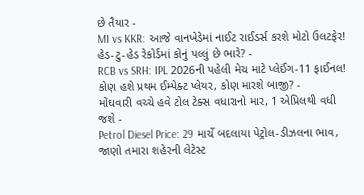છે તૈયાર -
MI vs KKR: આજે વાનખેડેમાં નાઈટ રાઈડર્સ કરશે મોટો ઉલટફેર! હેડ-ટુ-હેડ રેકોર્ડમાં કોનું પલ્લું છે ભારે? -
RCB vs SRH: IPL 2026ની પહેલી મેચ માટે પ્લેઈંગ-11 ફાઈનલ! કોણ હશે પ્રથમ ઈમ્પેક્ટ પ્લેયર, કોણ મારશે બાજી? -
મોંઘવારી વચ્ચે હવે ટોલ ટેક્સ વધારાનો માર, 1 એપ્રિલથી વધી જશે -
Petrol Diesel Price: 29 માર્ચે બદલાયા પેટ્રોલ-ડીઝલના ભાવ, જાણો તમારા શહેરની લેટેસ્ટ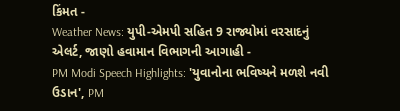કિંમત -
Weather News: યુપી-એમપી સહિત 9 રાજ્યોમાં વરસાદનું એલર્ટ, જાણો હવામાન વિભાગની આગાહી -
PM Modi Speech Highlights: 'યુવાનોના ભવિષ્યને મળશે નવી ઉડાન', PM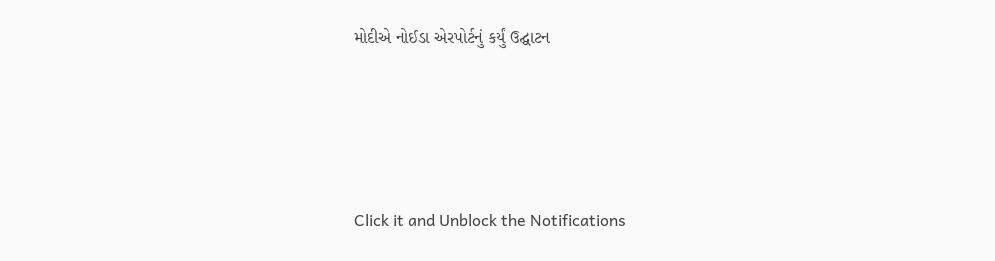મોદીએ નોઈડા એરપોર્ટનું કર્યું ઉદ્ઘાટન






Click it and Unblock the Notifications